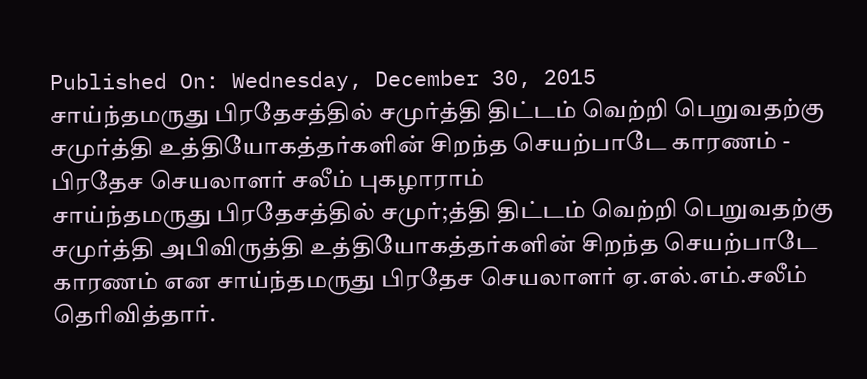Published On: Wednesday, December 30, 2015
சாய்ந்தமருது பிரதேசத்தில் சமுர்த்தி திட்டம் வெற்றி பெறுவதற்கு சமுர்த்தி உத்தியோகத்தர்களின் சிறந்த செயற்பாடே காரணம் - பிரதேச செயலாளர் சலீம் புகழாராம்
சாய்ந்தமருது பிரதேசத்தில் சமுர்;த்தி திட்டம் வெற்றி பெறுவதற்கு சமுர்த்தி அபிவிருத்தி உத்தியோகத்தர்களின் சிறந்த செயற்பாடே காரணம் என சாய்ந்தமருது பிரதேச செயலாளர் ஏ.எல்.எம்.சலீம் தெரிவித்தார்.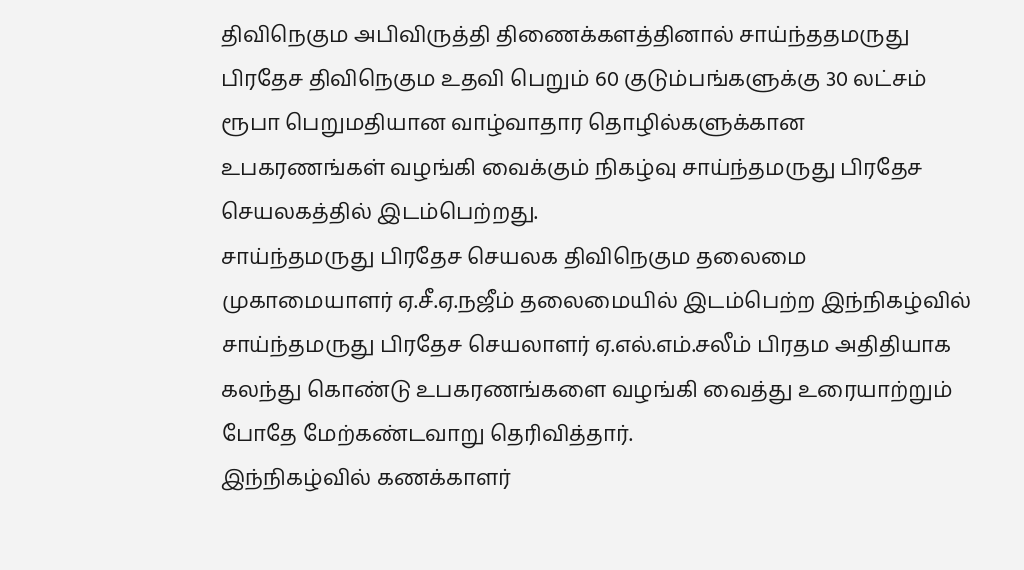திவிநெகும அபிவிருத்தி திணைக்களத்தினால் சாய்ந்ததமருது பிரதேச திவிநெகும உதவி பெறும் 60 குடும்பங்களுக்கு 30 லட்சம் ரூபா பெறுமதியான வாழ்வாதார தொழில்களுக்கான உபகரணங்கள் வழங்கி வைக்கும் நிகழ்வு சாய்ந்தமருது பிரதேச செயலகத்தில் இடம்பெற்றது.
சாய்ந்தமருது பிரதேச செயலக திவிநெகும தலைமை முகாமையாளர் ஏ.சீ.ஏ.நஜீம் தலைமையில் இடம்பெற்ற இந்நிகழ்வில் சாய்ந்தமருது பிரதேச செயலாளர் ஏ.எல்.எம்.சலீம் பிரதம அதிதியாக கலந்து கொண்டு உபகரணங்களை வழங்கி வைத்து உரையாற்றும் போதே மேற்கண்டவாறு தெரிவித்தார்.
இந்நிகழ்வில் கணக்காளர்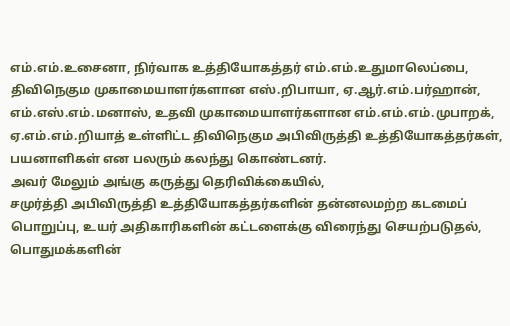எம்.எம்.உசைனா, நிர்வாக உத்தியோகத்தர் எம்.எம்.உதுமாலெப்பை, திவிநெகும முகாமையாளர்களான எஸ்.றிபாயா, ஏ.ஆர்.எம்.பர்ஹான், எம்.எஸ்.எம்.மனாஸ், உதவி முகாமையாளர்களான எம்.எம்.எம்.முபாறக், ஏ.எம்.எம்.றியாத் உள்ளிட்ட திவிநெகும அபிவிருத்தி உத்தியோகத்தர்கள், பயனாளிகள் என பலரும் கலந்து கொண்டனர்.
அவர் மேலும் அங்கு கருத்து தெரிவிக்கையில்,
சமுர்த்தி அபிவிருத்தி உத்தியோகத்தர்களின் தன்னலமற்ற கடமைப் பொறுப்பு, உயர் அதிகாரிகளின் கட்டளைக்கு விரைந்து செயற்படுதல், பொதுமக்களின்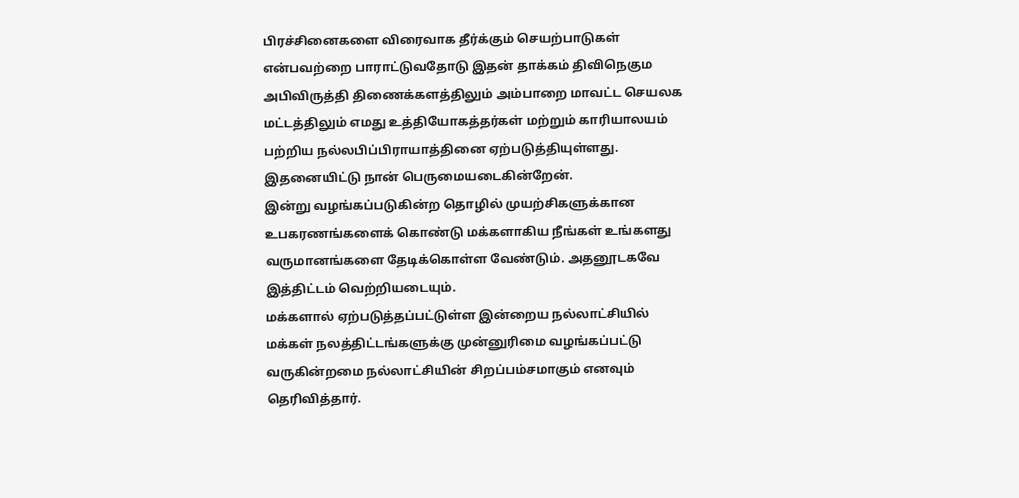பிரச்சினைகளை விரைவாக தீர்க்கும் செயற்பாடுகள் என்பவற்றை பாராட்டுவதோடு இதன் தாக்கம் திவிநெகும அபிவிருத்தி திணைக்களத்திலும் அம்பாறை மாவட்ட செயலக மட்டத்திலும் எமது உத்தியோகத்தர்கள் மற்றும் காரியாலயம் பற்றிய நல்லபிப்பிராயாத்தினை ஏற்படுத்தியுள்ளது. இதனையிட்டு நான் பெருமையடைகின்றேன்.
இன்று வழங்கப்படுகின்ற தொழில் முயற்சிகளுக்கான உபகரணங்களைக் கொண்டு மக்களாகிய நீங்கள் உங்களது வருமானங்களை தேடிக்கொள்ள வேண்டும். அதனூடகவே இத்திட்டம் வெற்றியடையும்.
மக்களால் ஏற்படுத்தப்பட்டுள்ள இன்றைய நல்லாட்சியில் மக்கள் நலத்திட்டங்களுக்கு முன்னுரிமை வழங்கப்பட்டு வருகின்றமை நல்லாட்சியின் சிறப்பம்சமாகும் எனவும் தெரிவித்தார்.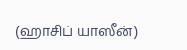(ஹாசிப் யாஸீன்)